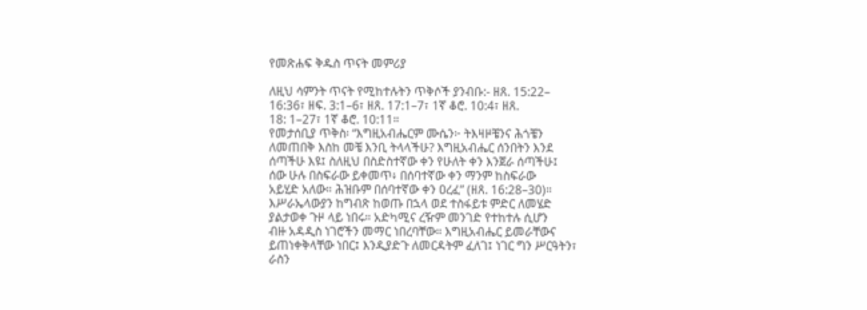የመጽሐፍ ቅዱስ ጥናት መምሪያ

ለዚህ ሳምንት ጥናት የሚከተሉትን ጥቅሶች ያንብቡ:- ዘጸ. 15:22–
16:36፣ ዘፍ. 3:1–6፣ ዘጸ. 17:1–7፣ 1ኛ ቆሮ. 10:4፣ ዘጸ.
18: 1–27፣ 1ኛ ቆሮ. 10:11።
የመታሰቢያ ጥቅስ፡ “እግዚአብሔርም ሙሴን፦ ትእዛዞቼንና ሕጎቼን
ለመጠበቅ እስከ መቼ እንቢ ትላላችሁ? እግዚአብሔር ሰንበትን እንደ
ሰጣችሁ እዩ፤ ስለዚህ በስድስተኛው ቀን የሁለት ቀን እንጀራ ሰጣችሁ፤
ሰው ሁሉ በስፍራው ይቀመጥ፥ በሰባተኛው ቀን ማንም ከስፍራው
አይሂድ አለው። ሕዝቡም በሰባተኛው ቀን ዐረፈ” (ዘጸ. 16:28–30)።
እሥራኤላውያን ከግብጽ ከወጡ በኋላ ወደ ተስፋይቱ ምድር ለመሄድ
ያልታወቀ ጉዞ ላይ ነበሩ። አድካሚና ረዥም መንገድ የተከተሉ ሲሆን
ብዙ አዳዲስ ነገሮችን መማር ነበረባቸው። እግዚአብሔር ይመራቸውና
ይጠነቀቅላቸው ነበር፤ እንዲያድጉ ለመርዳትም ፈለገ፤ ነገር ግን ሥርዓትን፣
ራስን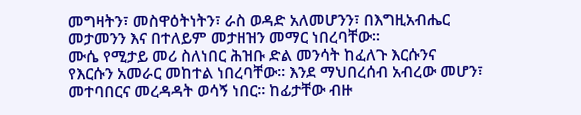መግዛትን፣ መስዋዕትነትን፣ ራስ ወዳድ አለመሆንን፣ በእግዚአብሔር
መታመንን እና በተለይም መታዘዝን መማር ነበረባቸው።
ሙሴ የሚታይ መሪ ስለነበር ሕዝቡ ድል መንሳት ከፈለጉ እርሱንና
የእርሱን አመራር መከተል ነበረባቸው። እንደ ማህበረሰብ አብረው መሆን፣
መተባበርና መረዳዳት ወሳኝ ነበር። ከፊታቸው ብዙ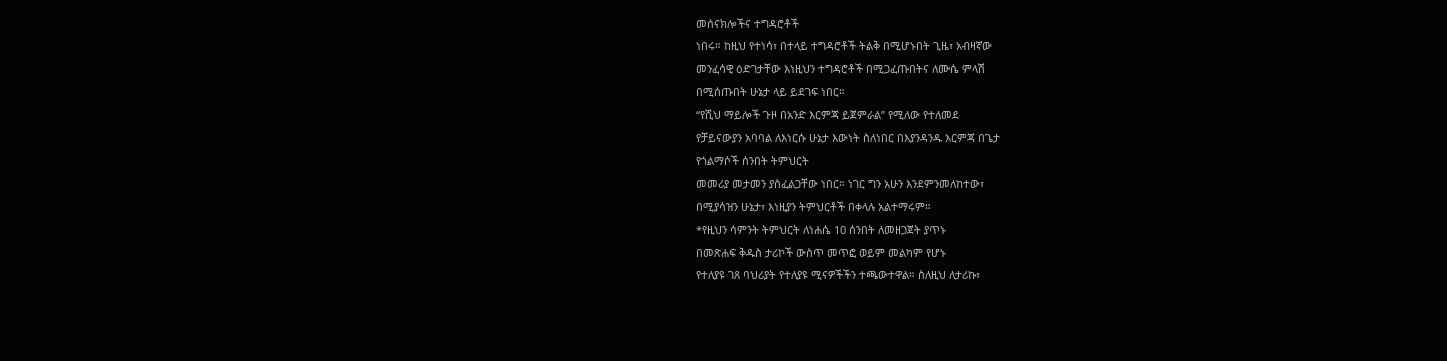መሰናክሎችና ተግዳሮቶች
ነበሩ። ከዚህ የተነሳ፣ በተላይ ተግዳሮቶች ትልቅ በሚሆኑበት ጊዜ፣ አብዛኛው
መንፈሳዊ ዕድገታቸው እነዚህን ተግዳሮቶች በሚጋፈጡበትና ለሙሴ ምላሽ
በሚሰጡበት ሁኔታ ላይ ይደገፍ ነበር።
“የሺህ ማይሎች ጉዞ በአንድ እርምጃ ይጀምራል” የሚለው የተለመደ
የቻይናውያን አባባል ለእነርሱ ሁኔታ እውነት ስለነበር በእያንዳንዱ እርምጃ በጌታ
የጎልማሶች ሰንበት ትምህርት
መመሪያ መታመን ያስፈልጋቸው ነበር። ነገር ግን አሁን እንደምንመለከተው፣
በሚያሳዝን ሁኔታ፣ እነዚያን ትምህርቶች በቀላሉ አልተማሩም።
*የዚህን ሳምንት ትምህርት ለነሐሴ 10 ሰንበት ለመዘጋጀት ያጥኑ
በመጽሐፍ ቅዱስ ታሪኮች ውስጥ መጥፎ ወይም መልካም የሆኑ
የተለያዩ ገጸ ባህሪያት የተለያዩ ሚናዎችችን ተጫውተዋል። ስለዚህ ለታሪኩ፣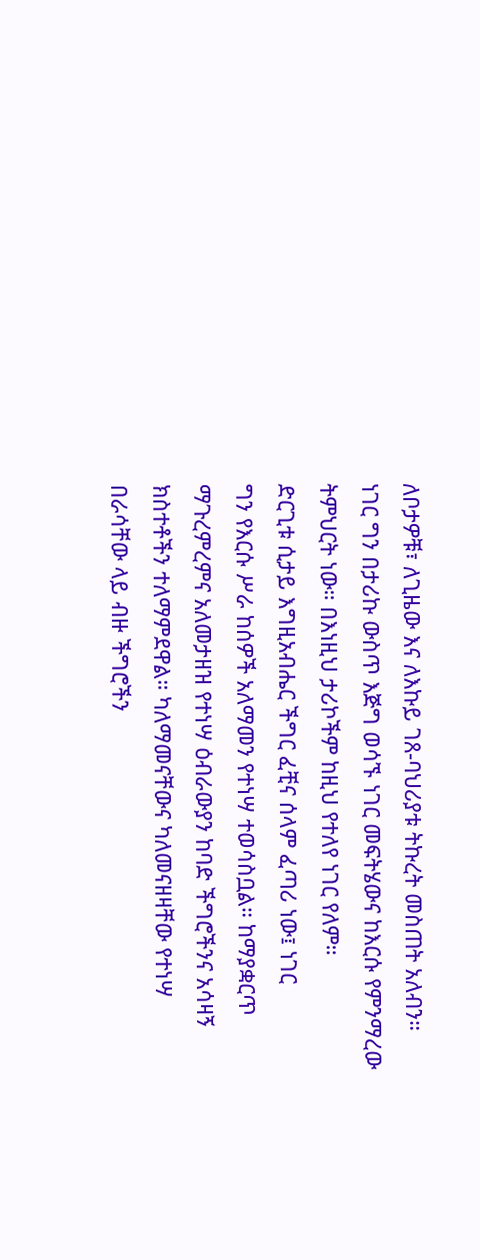ለቦታዎቹ፣ ለጊዜው እና ለእኩይ ገጸ-ባህሪያቱ ትኩረት መስጠት አለብን።
ነገር ግን በታሪኩ ውስጥ እጅግ ወሳኙ ነገር መፍትሄውና ከእርሱ የምንማረው
ትምህርት ነው። በእነዚህ ታሪኮችም ከዚህ የተለየ ነገር የለም።
ድርጊቱ ሲታይ እግዚአብሔር ችግር ፈቺና ሰላም ፈጣሪ ነው፤ ነገር
ግን የእርሱ ሥራ ከሰዎች አለማመን የተነሣ ተወሳስቧል። ከማያቋርጥ
ማጉረምረምና አለመታዘዝ የተነሣ ዕብራውያን ከባድ ችግሮችንና አሳዛኝ
ክስተቶችን ተለማምደዋል። ካለማመናቸውና ካለመናዘዛቸው የተነሣ
በራሳቸው ላይ ብዙ ችግሮችን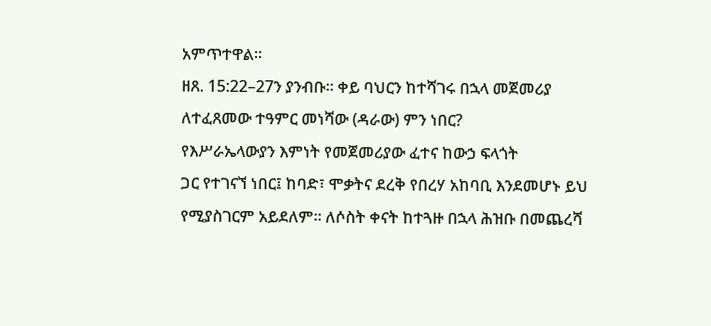አምጥተዋል።
ዘጸ. 15:22–27ን ያንብቡ። ቀይ ባህርን ከተሻገሩ በኋላ መጀመሪያ
ለተፈጸመው ተዓምር መነሻው (ዳራው) ምን ነበር?
የእሥራኤላውያን እምነት የመጀመሪያው ፈተና ከውኃ ፍላጎት
ጋር የተገናኘ ነበር፤ ከባድ፣ ሞቃትና ደረቅ የበረሃ አከባቢ እንደመሆኑ ይህ
የሚያስገርም አይደለም። ለሶስት ቀናት ከተጓዙ በኋላ ሕዝቡ በመጨረሻ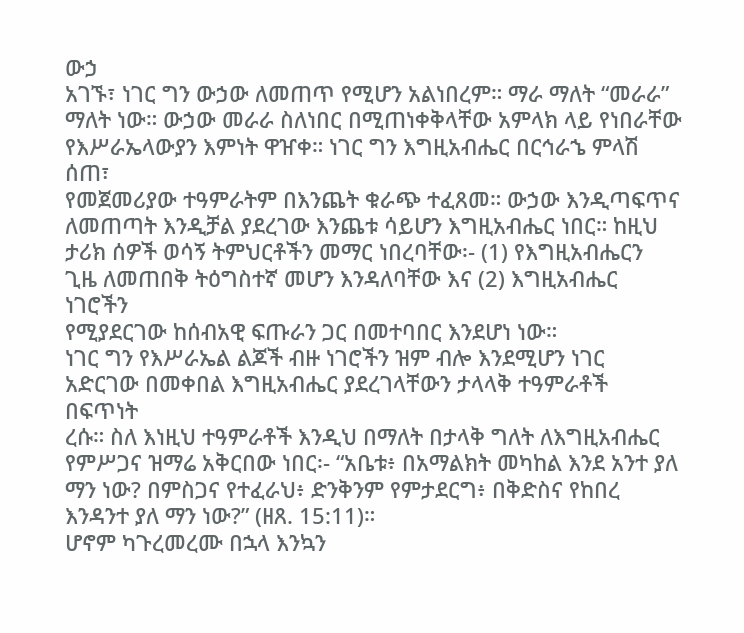ውኃ
አገኙ፣ ነገር ግን ውኃው ለመጠጥ የሚሆን አልነበረም። ማራ ማለት “መራራ”
ማለት ነው። ውኃው መራራ ስለነበር በሚጠነቀቅላቸው አምላክ ላይ የነበራቸው
የእሥራኤላውያን እምነት ዋዠቀ። ነገር ግን እግዚአብሔር በርኅራኄ ምላሽ ሰጠ፣
የመጀመሪያው ተዓምራትም በእንጨት ቁራጭ ተፈጸመ። ውኃው እንዲጣፍጥና
ለመጠጣት እንዲቻል ያደረገው እንጨቱ ሳይሆን እግዚአብሔር ነበር። ከዚህ
ታሪክ ሰዎች ወሳኝ ትምህርቶችን መማር ነበረባቸው፡- (1) የእግዚአብሔርን
ጊዜ ለመጠበቅ ትዕግስተኛ መሆን እንዳለባቸው እና (2) እግዚአብሔር ነገሮችን
የሚያደርገው ከሰብአዊ ፍጡራን ጋር በመተባበር እንደሆነ ነው።
ነገር ግን የእሥራኤል ልጆች ብዙ ነገሮችን ዝም ብሎ እንደሚሆን ነገር
አድርገው በመቀበል እግዚአብሔር ያደረገላቸውን ታላላቅ ተዓምራቶች በፍጥነት
ረሱ። ስለ እነዚህ ተዓምራቶች እንዲህ በማለት በታላቅ ግለት ለእግዚአብሔር
የምሥጋና ዝማሬ አቅርበው ነበር፡- “አቤቱ፥ በአማልክት መካከል እንደ አንተ ያለ ማን ነው? በምስጋና የተፈራህ፥ ድንቅንም የምታደርግ፥ በቅድስና የከበረ እንዳንተ ያለ ማን ነው?” (ዘጸ. 15:11)።
ሆኖም ካጉረመረሙ በኋላ እንኳን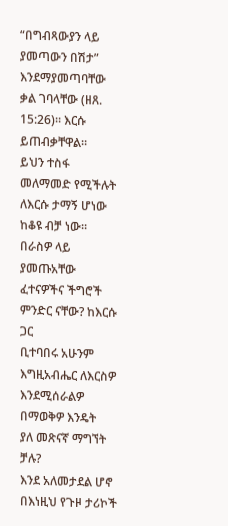“በግብጻውያን ላይ ያመጣውን በሽታ”
እንደማያመጣባቸው ቃል ገባላቸው (ዘጸ. 15:26)። እርሱ ይጠብቃቸዋል።
ይህን ተስፋ መለማመድ የሚችሉት ለእርሱ ታማኝ ሆነው ከቆዩ ብቻ ነው።
በራስዎ ላይ ያመጡአቸው ፈተናዎችና ችግሮች ምንድር ናቸው? ከእርሱ ጋር
ቢተባበሩ አሁንም እግዚአብሔር ለእርስዎ እንደሚሰራልዎ በማወቅዎ እንዴት
ያለ መጽናኛ ማግኘት ቻሉ?
እንደ አለመታደል ሆኖ በእነዚህ የጉዞ ታሪኮች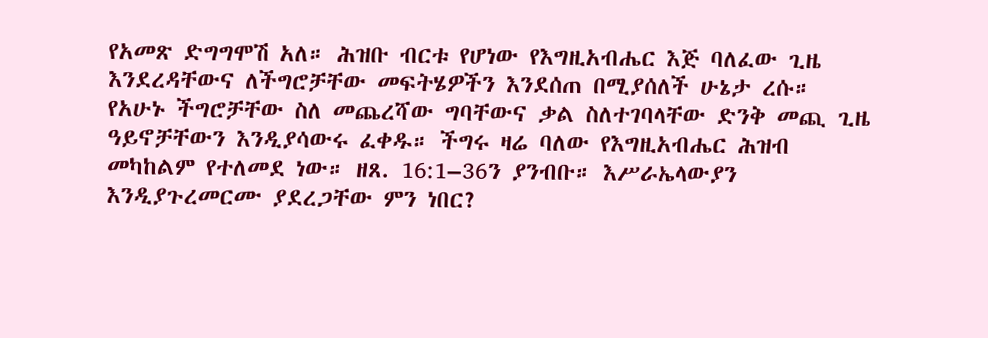የአመጽ ድግግሞሽ አለ። ሕዝቡ ብርቱ የሆነው የእግዚአብሔር እጅ ባለፈው ጊዜ እንደረዳቸውና ለችግሮቻቸው መፍትሄዎችን እንደሰጠ በሚያሰለች ሁኔታ ረሱ። የአሁኑ ችግሮቻቸው ስለ መጨረሻው ግባቸውና ቃል ስለተገባላቸው ድንቅ መጪ ጊዜ ዓይኖቻቸውን እንዲያሳውሩ ፈቀዱ። ችግሩ ዛሬ ባለው የእግዚአብሔር ሕዝብ መካከልም የተለመደ ነው። ዘጸ. 16:1–36ን ያንብቡ። እሥራኤላውያን እንዲያጉረመርሙ ያደረጋቸው ምን ነበር?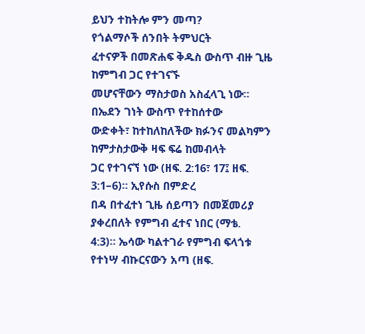ይህን ተከትሎ ምን መጣ?
የጎልማሶች ሰንበት ትምህርት
ፈተናዎች በመጽሐፍ ቅዱስ ውስጥ ብዙ ጊዜ ከምግብ ጋር የተገናኙ
መሆናቸውን ማስታወስ አስፈላጊ ነው። በኤደን ገነት ውስጥ የተከሰተው
ውድቀት፣ ከተከለከለችው ክፉንና መልካምን ከምታስታውቅ ዛፍ ፍሬ ከመብላት
ጋር የተገናኘ ነው (ዘፍ. 2:16፣ 17፤ ዘፍ. 3:1–6)። ኢየሱስ በምድረ
በዳ በተፈተነ ጊዜ ሰይጣን በመጀመሪያ ያቀረበለት የምግብ ፈተና ነበር (ማቴ.
4:3)። ኤሳው ካልተገራ የምግብ ፍላጎቱ የተነሣ ብኩርናውን አጣ (ዘፍ.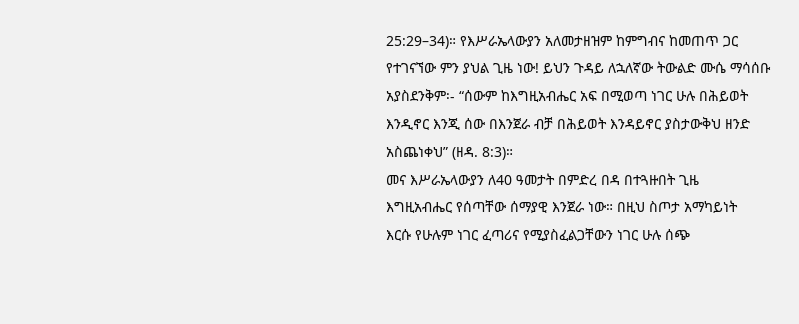25:29–34)። የእሥራኤላውያን አለመታዘዝም ከምግብና ከመጠጥ ጋር
የተገናኘው ምን ያህል ጊዜ ነው! ይህን ጉዳይ ለኋለኛው ትውልድ ሙሴ ማሳሰቡ
አያስደንቅም፡- “ሰውም ከእግዚአብሔር አፍ በሚወጣ ነገር ሁሉ በሕይወት
እንዲኖር እንጂ ሰው በእንጀራ ብቻ በሕይወት እንዳይኖር ያስታውቅህ ዘንድ
አስጨነቀህ” (ዘዳ. 8:3)።
መና እሥራኤላውያን ለ40 ዓመታት በምድረ በዳ በተጓዙበት ጊዜ
እግዚአብሔር የሰጣቸው ሰማያዊ እንጀራ ነው። በዚህ ስጦታ አማካይነት
እርሱ የሁሉም ነገር ፈጣሪና የሚያስፈልጋቸውን ነገር ሁሉ ሰጭ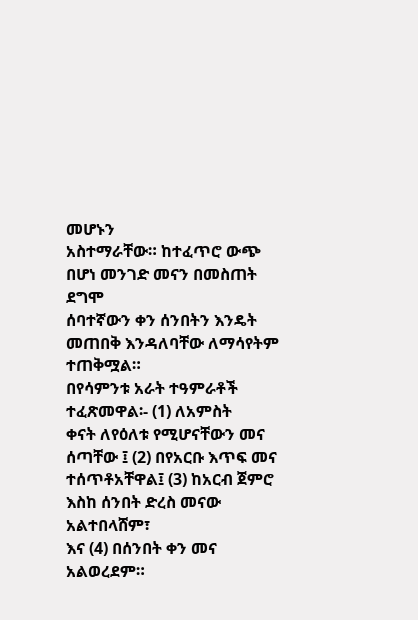መሆኑን
አስተማራቸው። ከተፈጥሮ ውጭ በሆነ መንገድ መናን በመስጠት ደግሞ
ሰባተኛውን ቀን ሰንበትን እንዴት መጠበቅ እንዳለባቸው ለማሳየትም
ተጠቅሟል።
በየሳምንቱ አራት ተዓምራቶች ተፈጽመዋል፡- (1) ለአምስት
ቀናት ለየዕለቱ የሚሆናቸውን መና ሰጣቸው ፤ (2) በየአርቡ እጥፍ መና
ተሰጥቶአቸዋል፤ (3) ከአርብ ጀምሮ እስከ ሰንበት ድረስ መናው አልተበላሸም፣
እና (4) በሰንበት ቀን መና አልወረደም።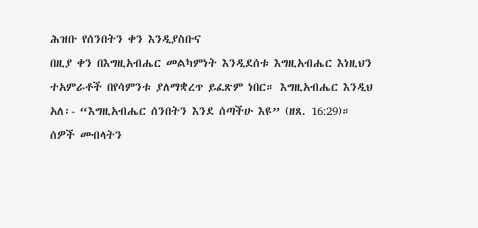ሕዝቡ የሰንበትን ቀን እንዲያስቡና
በዚያ ቀን በእግዚአብሔር መልካምነት እንዲደሰቱ እግዚአብሔር እነዚህን
ተአምራቶች በየሳምንቱ ያለማቋረጥ ይፈጽም ነበር። እግዚአብሔር እንዲህ
አለ፡- “እግዚአብሔር ሰንበትን እንደ ሰጣችሁ እዩ” (ዘጸ. 16:29)።
ሰዎች መብላትን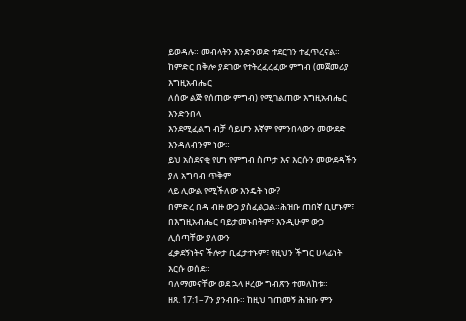ይወዳሉ። መብላትን እንድንወድ ተደርገን ተፈጥረናል።
ከምድር በቅሎ ያደገው የተትረፈረፈው ምግብ (መጀመሪያ እግዚአብሔር
ለሰው ልጅ የሰጠው ምግብ) የሚገልጠው እግዚአብሔር እንድንበላ
እንደሚፈልግ ብቻ ሳይሆን እኛም የምንበላውን መውደድ እንዳለብንም ነው።
ይህ አስደናቂ የሆነ የምግብ ስጦታ እና እርሱን መውደዳችን ያለ አግባብ ጥቅም
ላይ ሊውል የሚችለው እንዴት ነው?
በምድረ በዳ ብዙ ውኃ ያስፈልጋል።ሕዝቡ ጠበኛ ቢሆኑም፣
በእግዚአብሔር ባይታመኑበትም፣ እንዲሁም ውኃ ሊሰጣቸው ያለውን
ፈቃደኝነትና ችሎታ ቢፈታተኑም፣ የዚህን ችግር ሀላፊነት እርሱ ወሰደ።
ባለማመናቸው ወደ ኋላ ዞረው ግብጽን ተመለከቱ።
ዘጸ. 17:1–7ን ያንብቡ። ከዚህ ገጠመኝ ሕዝቡ ምን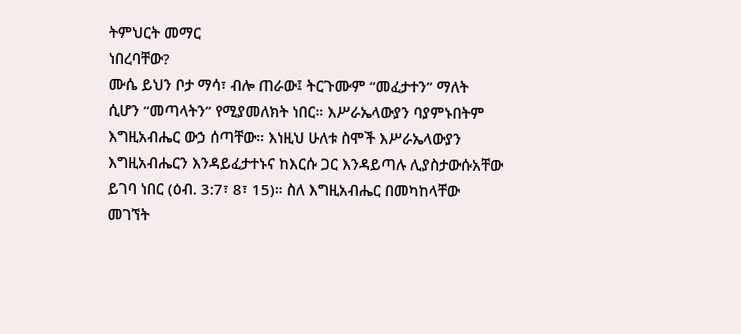ትምህርት መማር
ነበረባቸው?
ሙሴ ይህን ቦታ ማሳ፣ ብሎ ጠራው፤ ትርጉሙም “መፈታተን” ማለት
ሲሆን “መጣላትን” የሚያመለክት ነበር። እሥራኤላውያን ባያምኑበትም
እግዚአብሔር ውኃ ሰጣቸው። እነዚህ ሁለቱ ስሞች እሥራኤላውያን
እግዚአብሔርን እንዳይፈታተኑና ከእርሱ ጋር እንዳይጣሉ ሊያስታውሱአቸው
ይገባ ነበር (ዕብ. 3:7፣ 8፣ 15)። ስለ እግዚአብሔር በመካከላቸው
መገኘት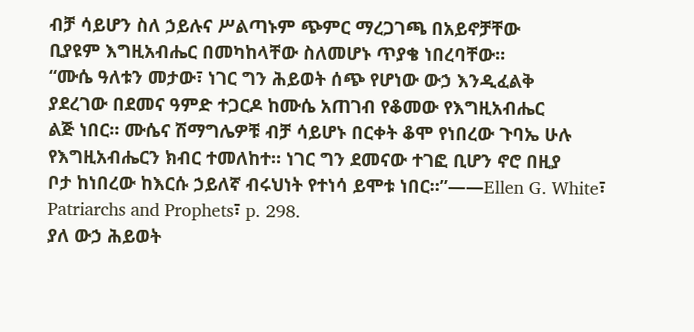ብቻ ሳይሆን ስለ ኃይሉና ሥልጣኑም ጭምር ማረጋገጫ በአይኖቻቸው
ቢያዩም እግዚአብሔር በመካከላቸው ስለመሆኑ ጥያቄ ነበረባቸው።
“ሙሴ ዓለቱን መታው፣ ነገር ግን ሕይወት ሰጭ የሆነው ውኃ እንዲፈልቅ
ያደረገው በደመና ዓምድ ተጋርዶ ከሙሴ አጠገብ የቆመው የእግዚአብሔር
ልጅ ነበር። ሙሴና ሽማግሌዎቹ ብቻ ሳይሆኑ በርቀት ቆሞ የነበረው ጉባኤ ሁሉ
የእግዚአብሔርን ክብር ተመለከተ። ነገር ግን ደመናው ተገፎ ቢሆን ኖሮ በዚያ
ቦታ ከነበረው ከእርሱ ኃይለኛ ብሩህነት የተነሳ ይሞቱ ነበር።”——Ellen G. White፣ Patriarchs and Prophets፣ p. 298.
ያለ ውኃ ሕይወት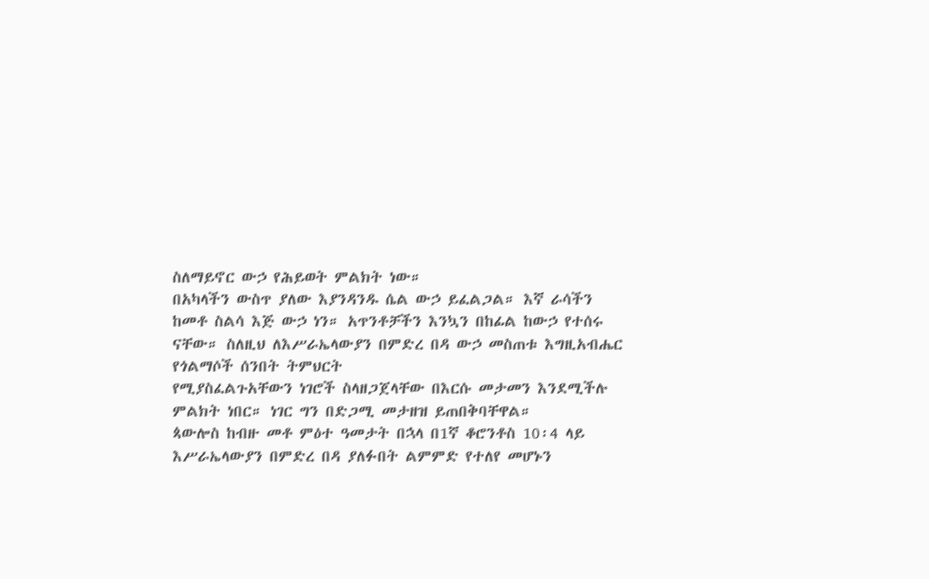ስለማይኖር ውኃ የሕይወት ምልክት ነው።
በአካላችን ውስጥ ያለው እያንዳንዱ ሴል ውኃ ይፈልጋል። እኛ ራሳችን
ከመቶ ስልሳ እጅ ውኃ ነን። አጥንቶቻችን እንኳን በከፊል ከውኃ የተሰሩ
ናቸው። ስለዚህ ለእሥራኤላውያን በምድረ በዳ ውኃ መስጠቱ እግዚአብሔር
የጎልማሶች ሰንበት ትምህርት
የሚያስፈልጉአቸውን ነገሮች ስላዘጋጀላቸው በእርሱ መታመን እንደሚችሉ
ምልክት ነበር። ነገር ግን በድጋሚ መታዘዝ ይጠበቅባቸዋል።
ጳውሎስ ከብዙ መቶ ምዕተ ዓመታት በኋላ በ1ኛ ቆሮንቶስ 10፡4 ላይ
እሥራኤላውያን በምድረ በዳ ያለፉበት ልምምድ የተለየ መሆኑን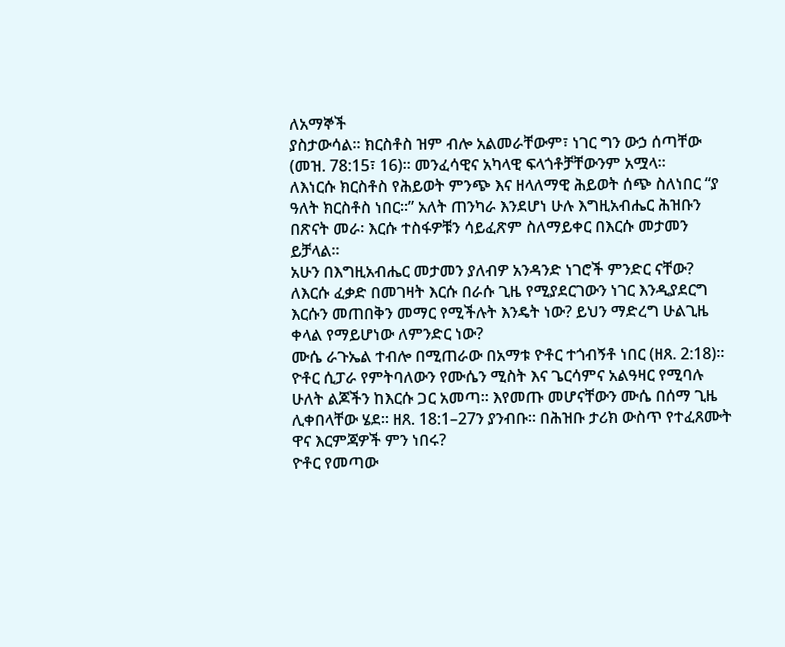ለአማኞች
ያስታውሳል። ክርስቶስ ዝም ብሎ አልመራቸውም፣ ነገር ግን ውኃ ሰጣቸው
(መዝ. 78:15፣ 16)። መንፈሳዊና አካላዊ ፍላጎቶቻቸውንም አሟላ።
ለእነርሱ ክርስቶስ የሕይወት ምንጭ እና ዘላለማዊ ሕይወት ሰጭ ስለነበር “ያ
ዓለት ክርስቶስ ነበር።” አለት ጠንካራ እንደሆነ ሁሉ እግዚአብሔር ሕዝቡን
በጽናት መራ፡ እርሱ ተስፋዎቹን ሳይፈጽም ስለማይቀር በእርሱ መታመን ይቻላል።
አሁን በእግዚአብሔር መታመን ያለብዎ አንዳንድ ነገሮች ምንድር ናቸው?
ለእርሱ ፈቃድ በመገዛት እርሱ በራሱ ጊዜ የሚያደርገውን ነገር እንዲያደርግ
እርሱን መጠበቅን መማር የሚችሉት እንዴት ነው? ይህን ማድረግ ሁልጊዜ
ቀላል የማይሆነው ለምንድር ነው?
ሙሴ ራጉኤል ተብሎ በሚጠራው በአማቱ ዮቶር ተጎብኝቶ ነበር (ዘጸ. 2:18)። ዮቶር ሲፓራ የምትባለውን የሙሴን ሚስት እና ጌርሳምና አልዓዛር የሚባሉ ሁለት ልጆችን ከእርሱ ጋር አመጣ። እየመጡ መሆናቸውን ሙሴ በሰማ ጊዜ ሊቀበላቸው ሄደ። ዘጸ. 18:1–27ን ያንብቡ። በሕዝቡ ታሪክ ውስጥ የተፈጸሙት ዋና እርምጃዎች ምን ነበሩ?
ዮቶር የመጣው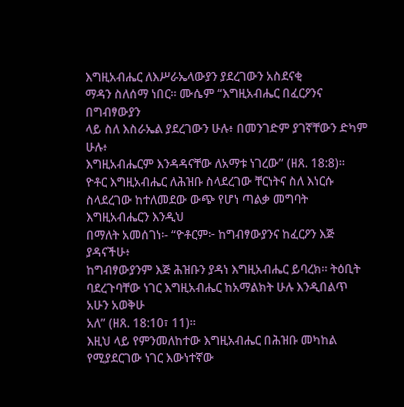እግዚአብሔር ለእሥራኤላውያን ያደረገውን አስደናቂ
ማዳን ስለሰማ ነበር። ሙሴም “እግዚአብሔር በፈርዖንና በግብፃውያን
ላይ ስለ እስራኤል ያደረገውን ሁሉ፥ በመንገድም ያገኛቸውን ድካም ሁሉ፥
እግዚአብሔርም እንዳዳናቸው ለአማቱ ነገረው” (ዘጸ. 18:8)።
ዮቶር እግዚአብሔር ለሕዝቡ ስላደረገው ቸርነትና ስለ እነርሱ
ስላደረገው ከተለመደው ውጭ የሆነ ጣልቃ መግባት እግዚአብሔርን እንዲህ
በማለት አመሰገነ፡- “ዮቶርም፦ ከግብፃውያንና ከፈርዖን እጅ ያዳናችሁ፥
ከግብፃውያንም እጅ ሕዝቡን ያዳነ እግዚአብሔር ይባረክ። ትዕቢት
ባደረጉባቸው ነገር እግዚአብሔር ከአማልክት ሁሉ እንዲበልጥ አሁን አወቅሁ
አለ” (ዘጸ. 18:10፣ 11)።
እዚህ ላይ የምንመለከተው እግዚአብሔር በሕዝቡ መካከል
የሚያደርገው ነገር እውነተኛው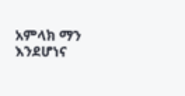አምላክ ማን እንደሆነና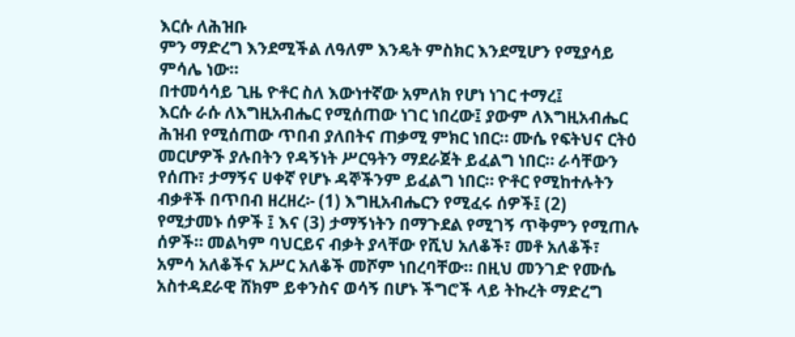እርሱ ለሕዝቡ
ምን ማድረግ እንደሚችል ለዓለም እንዴት ምስክር እንደሚሆን የሚያሳይ
ምሳሌ ነው።
በተመሳሳይ ጊዜ ዮቶር ስለ እውነተኛው አምለክ የሆነ ነገር ተማረ፤
እርሱ ራሱ ለእግዚአብሔር የሚሰጠው ነገር ነበረው፤ ያውም ለእግዚአብሔር
ሕዝብ የሚሰጠው ጥበብ ያለበትና ጠቃሚ ምክር ነበር። ሙሴ የፍትህና ርትዕ
መርሆዎች ያሉበትን የዳኝነት ሥርዓትን ማደራጀት ይፈልግ ነበር። ራሳቸውን
የሰጡ፣ ታማኝና ሀቀኛ የሆኑ ዳኞችንም ይፈልግ ነበር። ዮቶር የሚከተሉትን
ብቃቶች በጥበብ ዘረዘረ፡- (1) እግዚአብሔርን የሚፈሩ ሰዎች፤ (2)
የሚታመኑ ሰዎች ፤ እና (3) ታማኝነትን በማጉደል የሚገኝ ጥቅምን የሚጠሉ
ሰዎች። መልካም ባህርይና ብቃት ያላቸው የሺህ አለቆች፣ መቶ አለቆች፣
አምሳ አለቆችና አሥር አለቆች መሾም ነበረባቸው። በዚህ መንገድ የሙሴ
አስተዳደራዊ ሸክም ይቀንስና ወሳኝ በሆኑ ችግሮች ላይ ትኩረት ማድረግ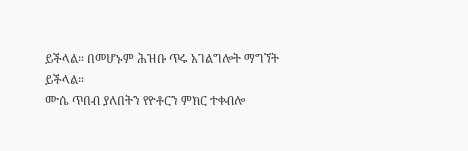ይችላል። በመሆኑም ሕዝቡ ጥሩ አገልግሎት ማግኘት ይችላል።
ሙሴ ጥበብ ያለበትን የዮቶርን ምክር ተቀብሎ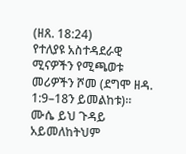(ዘጸ. 18:24)
የተለያዩ አስተዳደራዊ ሚናዎችን የሚጫወቱ መሪዎችን ሾመ (ደግሞ ዘዳ.
1:9–18ን ይመልከቱ)።
ሙሴ ይህ ጉዳይ አይመለከትህም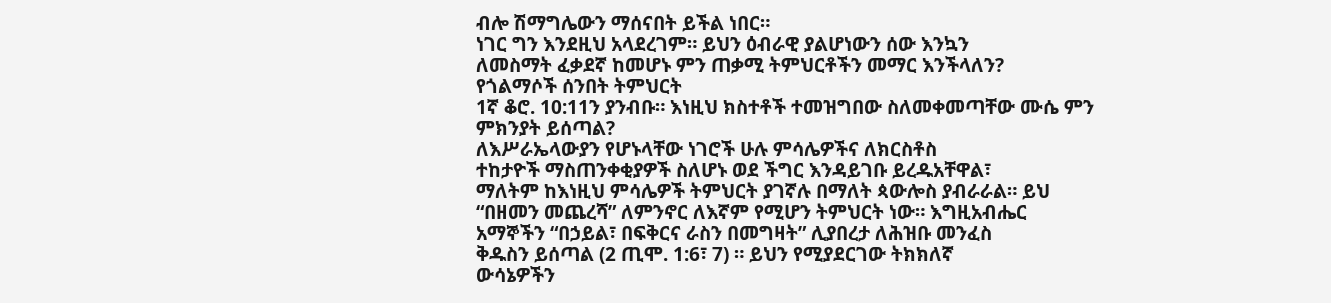ብሎ ሽማግሌውን ማሰናበት ይችል ነበር።
ነገር ግን እንደዚህ አላደረገም። ይህን ዕብራዊ ያልሆነውን ሰው እንኳን
ለመስማት ፈቃደኛ ከመሆኑ ምን ጠቃሚ ትምህርቶችን መማር እንችላለን?
የጎልማሶች ሰንበት ትምህርት
1ኛ ቆሮ. 10:11ን ያንብቡ። እነዚህ ክስተቶች ተመዝግበው ስለመቀመጣቸው ሙሴ ምን ምክንያት ይሰጣል?
ለእሥራኤላውያን የሆኑላቸው ነገሮች ሁሉ ምሳሌዎችና ለክርስቶስ
ተከታዮች ማስጠንቀቂያዎች ስለሆኑ ወደ ችግር እንዳይገቡ ይረዱአቸዋል፣
ማለትም ከእነዚህ ምሳሌዎች ትምህርት ያገኛሉ በማለት ጳውሎስ ያብራራል። ይህ
“በዘመን መጨረሻ” ለምንኖር ለእኛም የሚሆን ትምህርት ነው። እግዚአብሔር
አማኞችን “በኃይል፣ በፍቅርና ራስን በመግዛት” ሊያበረታ ለሕዝቡ መንፈስ
ቅዱስን ይሰጣል (2 ጢሞ. 1:6፣ 7) ። ይህን የሚያደርገው ትክክለኛ
ውሳኔዎችን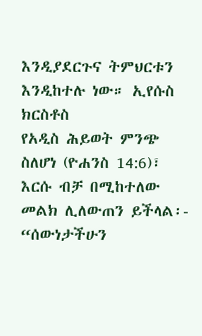እንዲያደርጉና ትምህርቱን እንዲከተሉ ነው። ኢየሱስ ክርስቶስ
የአዲስ ሕይወት ምንጭ ስለሆነ (ዮሐንስ 14:6)፣ እርሱ ብቻ በሚከተለው
መልክ ሊለውጠን ይችላል፡- “ሰውነታችሁን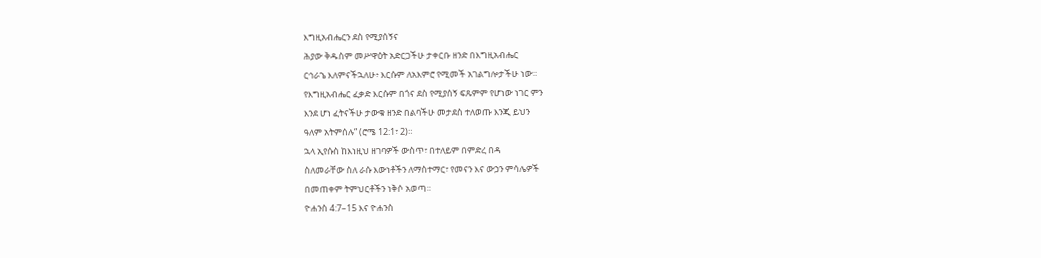እግዚአብሔርን ደስ የሚያሰኝና
ሕያው ቅዱስም መሥዋዕት አድርጋችሁ ታቀርቡ ዘንድ በእግዚአብሔር
ርኅራኄ እለምናችኋለሁ፥ እርሱም ለአእምሮ የሚመች አገልግሎታችሁ ነው።
የእግዚአብሔር ፈቃድ እርሱም በጎና ደስ የሚያሰኝ ፍጹምም የሆነው ነገር ምን
እንደ ሆነ ፈትናችሁ ታውቁ ዘንድ በልባችሁ መታደስ ተለወጡ እንጂ ይህን
ዓለም አትምሰሉ” (ሮሜ 12:1፣ 2)።
ኋላ ኢየሱስ ከእነዚህ ዘገባዎች ውስጥ፣ በተለይም በምድረ በዳ
ስለመራቸው ስለ ራሱ እውነቶችን ለማስተማር፣ የመናን እና ውኃን ምሳሌዎች
በመጠቀም ትምህርቶችን ነቅሶ አወጣ።
ዮሐንስ 4:7–15 እና ዮሐንስ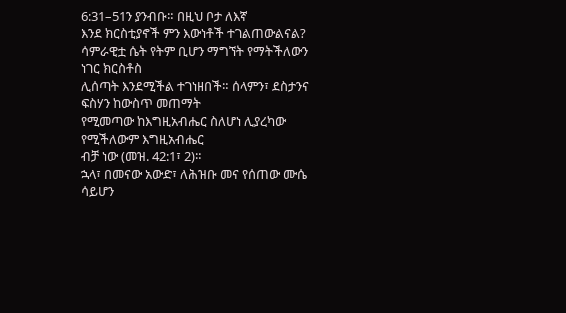6:31–51ን ያንብቡ። በዚህ ቦታ ለእኛ
እንደ ክርስቲያኖች ምን እውነቶች ተገልጠውልናል?
ሳምራዊቷ ሴት የትም ቢሆን ማግኘት የማትችለውን ነገር ክርስቶስ
ሊሰጣት እንደሚችል ተገነዘበች። ሰላምን፣ ደስታንና ፍስሃን ከውስጥ መጠማት
የሚመጣው ከእግዚአብሔር ስለሆነ ሊያረካው የሚችለውም እግዚአብሔር
ብቻ ነው (መዝ. 42:1፣ 2)።
ኋላ፣ በመናው አውድ፣ ለሕዝቡ መና የሰጠው ሙሴ ሳይሆን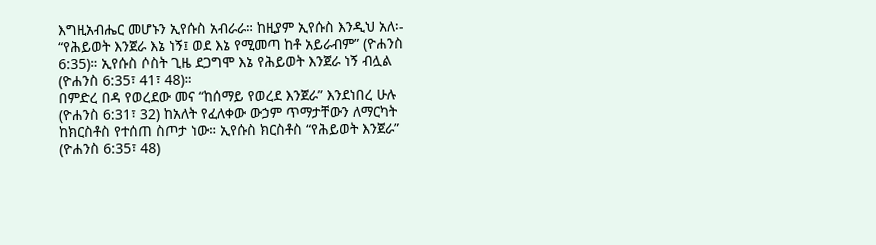እግዚአብሔር መሆኑን ኢየሱስ አብራራ። ከዚያም ኢየሱስ እንዲህ አለ፡-
“የሕይወት እንጀራ እኔ ነኝ፤ ወደ እኔ የሚመጣ ከቶ አይራብም” (ዮሐንስ
6:35)። ኢየሱስ ሶስት ጊዜ ደጋግሞ እኔ የሕይወት እንጀራ ነኝ ብሏል
(ዮሐንስ 6:35፣ 41፣ 48)።
በምድረ በዳ የወረደው መና “ከሰማይ የወረደ እንጀራ” እንደነበረ ሁሉ
(ዮሐንስ 6:31፣ 32) ከአለት የፈለቀው ውኃም ጥማታቸውን ለማርካት
ከክርስቶስ የተሰጠ ስጦታ ነው። ኢየሱስ ክርስቶስ “የሕይወት እንጀራ”
(ዮሐንስ 6:35፣ 48)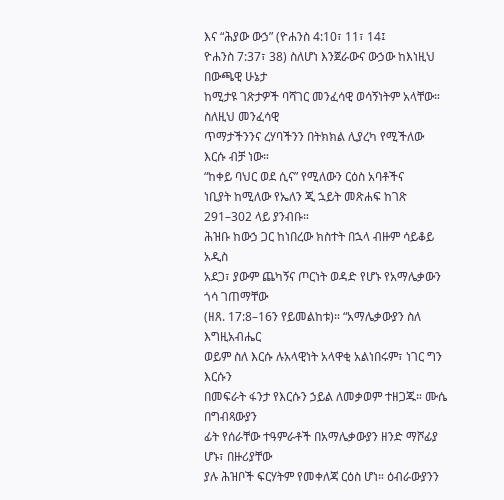እና “ሕያው ውኃ” (ዮሐንስ 4:10፣ 11፣ 14፤
ዮሐንስ 7:37፣ 38) ስለሆነ እንጀራውና ውኃው ከእነዚህ በውጫዊ ሁኔታ
ከሚታዩ ገጽታዎች ባሻገር መንፈሳዊ ወሳኝነትም አላቸው። ስለዚህ መንፈሳዊ
ጥማታችንንና ረሃባችንን በትክክል ሊያረካ የሚችለው እርሱ ብቻ ነው።
“ከቀይ ባህር ወደ ሲና” የሚለውን ርዕስ አባቶችና
ነቢያት ከሚለው የኤለን ጂ ኋይት መጽሐፍ ከገጽ 291–302 ላይ ያንብቡ።
ሕዝቡ ከውኃ ጋር ከነበረው ክስተት በኋላ ብዙም ሳይቆይ አዲስ
አደጋ፣ ያውም ጨካኝና ጦርነት ወዳድ የሆኑ የአማሌቃውን ጎሳ ገጠማቸው
(ዘጸ. 17:8–16ን የይመልከቱ)። “አማሌቃውያን ስለ እግዚአብሔር
ወይም ስለ እርሱ ሉአላዊነት አላዋቂ አልነበሩም፣ ነገር ግን እርሱን
በመፍራት ፋንታ የእርሱን ኃይል ለመቃወም ተዘጋጁ። ሙሴ በግብጻውያን
ፊት የሰራቸው ተዓምራቶች በአማሌቃውያን ዘንድ ማሾፊያ ሆኑ፣ በዙሪያቸው
ያሉ ሕዝቦች ፍርሃትም የመቀለጃ ርዕስ ሆነ። ዕብራውያንን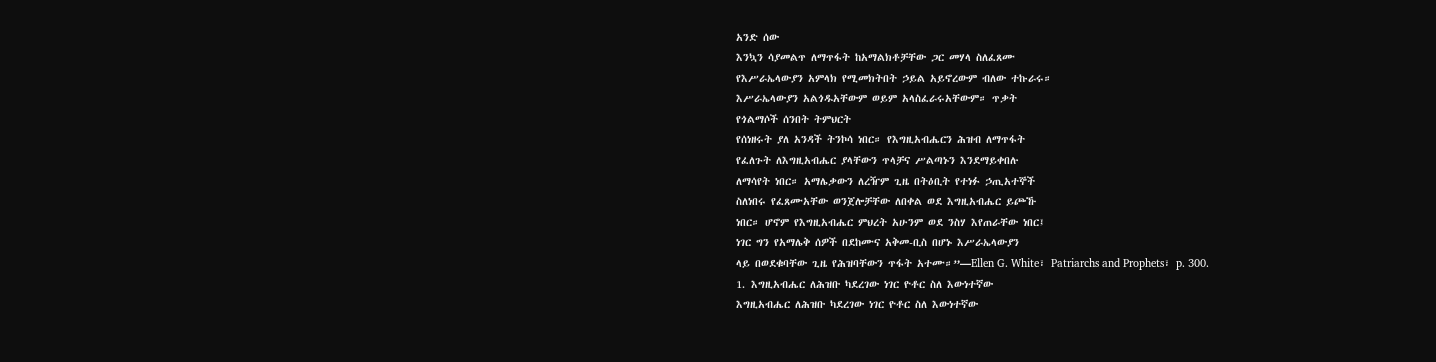አንድ ሰው
እንኳን ሳያመልጥ ለማጥፋት ከአማልክቶቻቸው ጋር መሃላ ስለፈጸሙ
የእሥራኤላውያን አምላክ የሚመክትበት ኃይል አይኖረውም ብለው ተኩራሩ።
እሥራኤላውያን አልጎዱአቸውም ወይም አላስፈራሩአቸውም። ጥቃት
የጎልማሶች ሰንበት ትምህርት
የሰነዘሩት ያለ አንዳች ትንኮሳ ነበር። የእግዚአብሔርን ሕዝብ ለማጥፋት
የፈለጉት ለእግዚአብሔር ያላቸውን ጥላቻና ሥልጣኑን እንደማይቀበሉ
ለማሳየት ነበር። አማሌቃውን ለረዥም ጊዜ በትዕቢት የተነፉ ኃጢአተኞች
ስለነበሩ የፈጸሙአቸው ወንጀሎቻቸው ለበቀል ወደ እግዚአብሔር ይጮኹ
ነበር። ሆኖም የእግዚአብሔር ምህረት አሁንም ወደ ንስሃ እየጠራቸው ነበር፤
ነገር ግን የአማሌቅ ሰዎች በደከሙና አቅመ-ቢስ በሆኑ እሥራኤላውያን
ላይ በወደቁባቸው ጊዜ የሕዝባቸውን ጥፋት አተሙ።”—Ellen G. White፣ Patriarchs and Prophets፣ p. 300.
1. እግዚአብሔር ለሕዝቡ ካደረገው ነገር ዮቶር ስለ እውነተኛው
እግዚአብሔር ለሕዝቡ ካደረገው ነገር ዮቶር ስለ እውነተኛው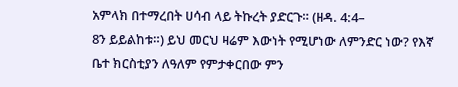አምላክ በተማረበት ሀሳብ ላይ ትኩረት ያድርጉ። (ዘዳ. 4:4–
8ን ይይልከቱ።) ይህ መርህ ዛሬም እውነት የሚሆነው ለምንድር ነው? የእኛ ቤተ ክርስቲያን ለዓለም የምታቀርበው ምን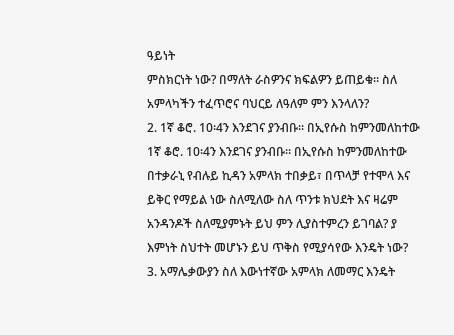ዓይነት
ምስክርነት ነው? በማለት ራስዎንና ክፍልዎን ይጠይቁ። ስለ
አምላካችን ተፈጥሮና ባህርይ ለዓለም ምን እንላለን?
2. 1ኛ ቆሮ. 10፡4ን እንደገና ያንብቡ። በኢየሱስ ከምንመለከተው
1ኛ ቆሮ. 10፡4ን እንደገና ያንብቡ። በኢየሱስ ከምንመለከተው
በተቃራኒ የብሉይ ኪዳን አምላክ ተበቃይ፣ በጥላቻ የተሞላ እና
ይቅር የማይል ነው ስለሚለው ስለ ጥንቱ ክህደት እና ዛሬም
አንዳንዶች ስለሚያምኑት ይህ ምን ሊያስተምረን ይገባል? ያ
እምነት ስህተት መሆኑን ይህ ጥቅስ የሚያሳየው እንዴት ነው?
3. አማሌቃውያን ስለ እውነተኛው አምላክ ለመማር እንዴት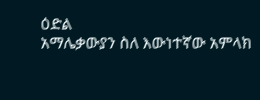ዕድል
አማሌቃውያን ስለ እውነተኛው አምላክ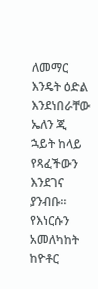ለመማር እንዴት ዕድል
እንደነበራቸው ኤለን ጂ ኋይት ከላይ የጻፈችውን እንደገና ያንብቡ።
የእነርሱን አመለካከት ከዮቶር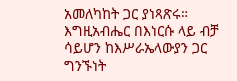አመለካከት ጋር ያነጻጽሩ።
እግዚአብሔር በእነርሱ ላይ ብቻ ሳይሆን ከእሥራኤላውያን ጋር
ግንኙነት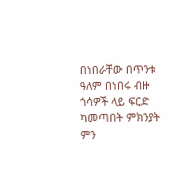በነበራቸው በጥንቱ ዓለም በነበሩ ብዙ ጎሳዎች ላይ ፍርድ
ካመጣበት ምክንያት ምን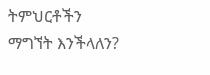ትምህርቶችን ማግኘት እንችላለን?